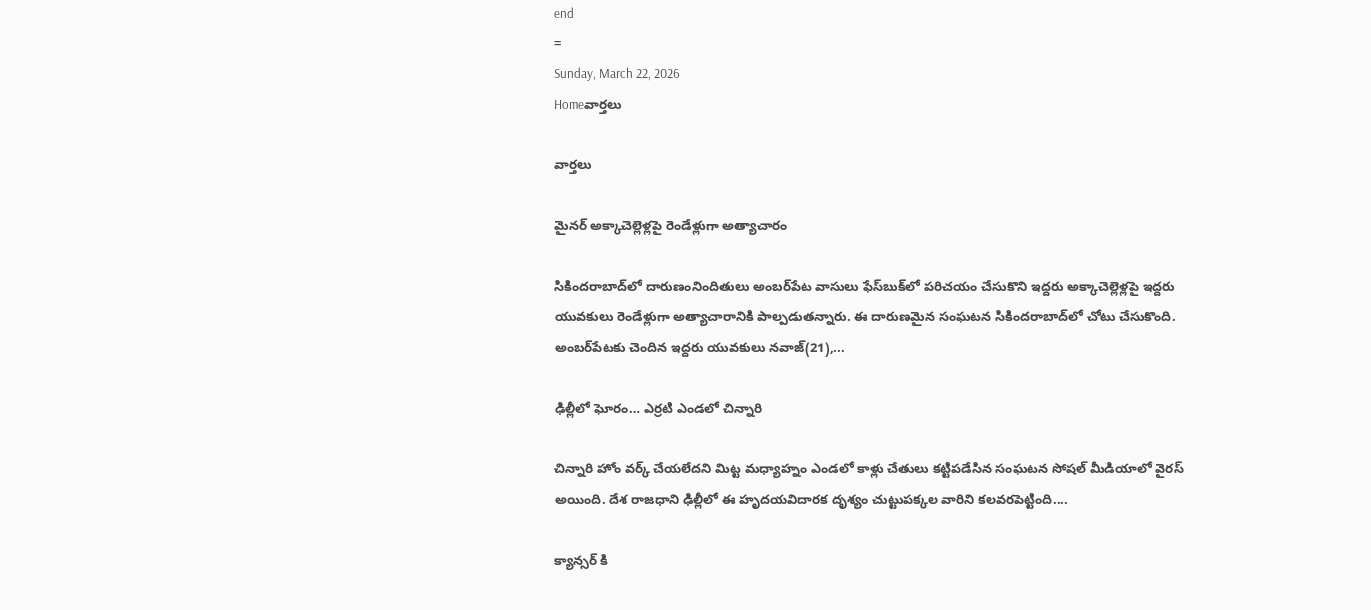end
=
Sunday, March 22, 2026
Homeవార్తలు

వార్తలు

మైనర్‌ అక్కాచెల్లెళ్లపై రెండేళ్లుగా అత్యాచారం

సికిందరాబాద్‌లో దారుణంనిందితులు అంబర్‌పేట వాసులు ఫేస్‌బుక్‌లో పరిచయం చేసుకొని ఇద్దరు అక్కాచెల్లెళ్లపై ఇద్దరు యువకులు రెండేళ్లుగా అత్యాచారానికి పాల్పడుతన్నారు. ఈ దారుణమైన సంఘటన సికిందరాబాద్‌లో చోటు చేసుకొంది. అంబర్‌పేటకు చెందిన ఇద్దరు యువకులు నవాజ్‌(21),...

ఢిల్లీలో ఘోరం… ఎర్రటి ఎండలో చిన్నారి

చిన్నారి హోం వర్క్‌ చేయలేదని మిట్ట మధ్యాహ్నం ఎండలో కాళ్లు చేతులు కట్టిపడేసిన సంఘటన సోషల్‌ మీడియాలో వైరస్‌ అయింది. దేశ రాజధాని ఢిల్లీలో ఈ హృదయవిదారక దృశ్యం చుట్టుపక్కల వారిని కలవరపెట్టింది....

క్యాన్సర్ కి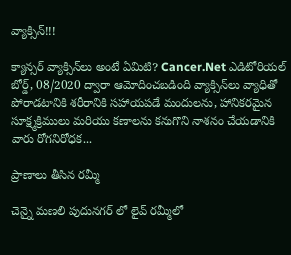వ్యాక్సిన్!!!

క్యాన్సర్ వ్యాక్సిన్‌లు అంటే ఏమిటి? Cancer.Net ఎడిటోరియల్ బోర్డ్, 08/2020 ద్వారా ఆమోదించబడింది వ్యాక్సిన్‌లు వ్యాధితో పోరాడటానికి శరీరానికి సహాయపడే మందులను, హానికరమైన సూక్ష్మక్రిములు మరియు కణాలను కనుగొని నాశనం చేయడానికి వారు రోగనిరోధక...

ప్రాణాలు తీసిన రమ్మీ

చెన్నై మణలి పుదునగర్ లో లైవ్ రమ్మీలో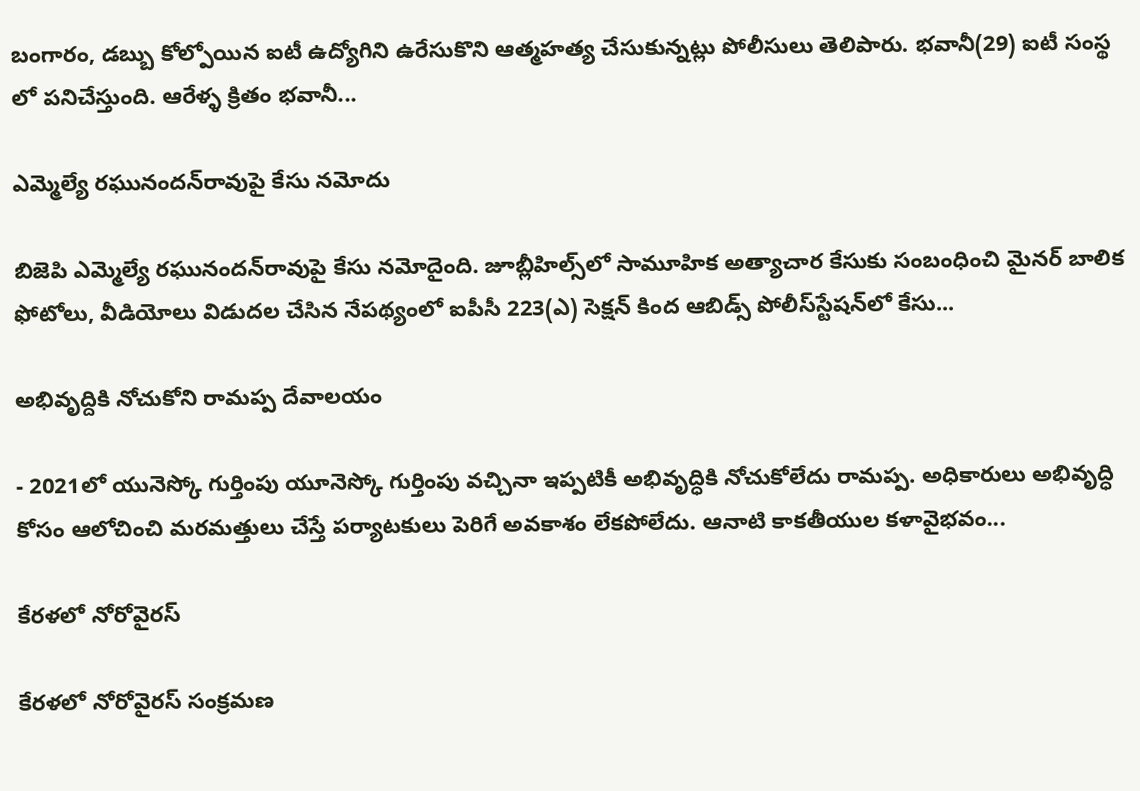బంగారం, డబ్బు కోల్పోయిన ఐ‌టీ ఉద్యోగిని ఉరేసుకొని ఆత్మహత్య చేసుకున్నట్లు పోలీసులు తెలిపారు. భవానీ(29) ఐ‌టీ సంస్థ లో పనిచేస్తుంది. ఆరేళ్ళ క్రితం భవానీ...

ఎమ్మెల్యే రఘునందన్‌రావుపై కేసు నమోదు

బిజెపి ఎమ్మెల్యే రఘునందన్‌రావుపై కేసు నమోదైంది. జూబ్లీహిల్స్‌లో సామూహిక అత్యాచార కేసుకు సంబంధించి మైనర్‌ బాలిక ఫోటోలు, వీడియోలు విడుదల చేసిన నేపథ్యంలో ఐపీసీ 223(ఎ) సెక్షన్‌ కింద ఆబిడ్స్‌ పోలీస్‌స్టేషన్‌లో కేసు...

అభివృద్దికి నోచుకోని రామప్ప దేవాలయం

- 2021లో యునెస్కో గుర్తింపు యూనెస్కో గుర్తింపు వచ్చినా ఇప్పటికీ అభివృద్ధికి నోచుకోలేదు రామప్ప. అధికారులు అభివృద్ధి కోసం ఆలోచించి మరమత్తులు చేస్తే పర్యాటకులు పెరిగే అవకాశం లేకపోలేదు. ఆనాటి కాకతీయుల కళావైభవం...

కేరళలో నోరోవైరస్

కేరళలో నోరోవైరస్ సంక్రమణ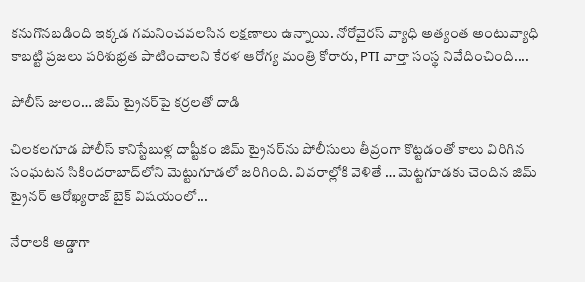కనుగొనబడింది ఇక్కడ గమనించవలసిన లక్షణాలు ఉన్నాయి. నోరోవైరస్ వ్యాధి అత్యంత అంటువ్యాధి కాబట్టి ప్రజలు పరిశుభ్రత పాటించాలని కేరళ ఆరోగ్య మంత్రి కోరారు, PTI వార్తా సంస్థ నివేదించింది....

పోలీస్‌ జులం… జిమ్‌ ట్రైనర్‌పై కర్రలతో దాడి

చిలకలగూడ పోలీస్‌ కానిస్టేబుళ్ల దాష్టీకం జిమ్‌ ట్రైనర్‌ను పోలీసులు తీవ్రంగా కొట్టడంతో కాలు విరిగిన సంఘటన సికిందరాబాద్‌లోని మెట్టుగూడలో జరిగింది. వివరాల్లోకి వెళితే … మెట్టగూడకు చెందిన జిమ్‌ ట్రైనర్‌ ఆరోఖ్యరాజ్‌ బైక్‌ విషయంలో...

నేరాలకి అడ్డాగా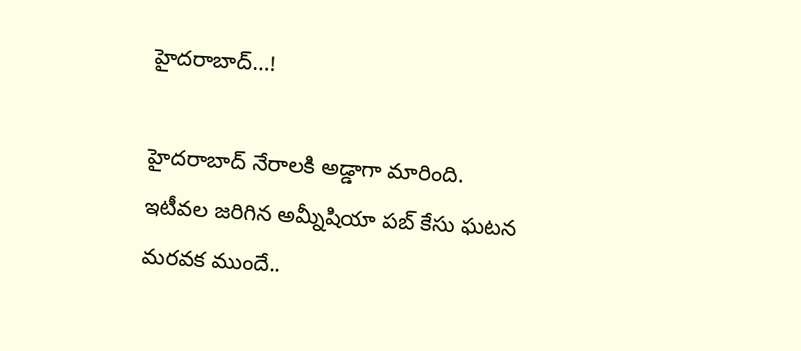హైదరాబాద్‌…!

హైదరాబాద్‌ నేరాలకి అడ్డాగా మారింది. ఇటీవల జరిగిన అమ్నీషియా పబ్ కేసు ఘటన మరవక ముందే..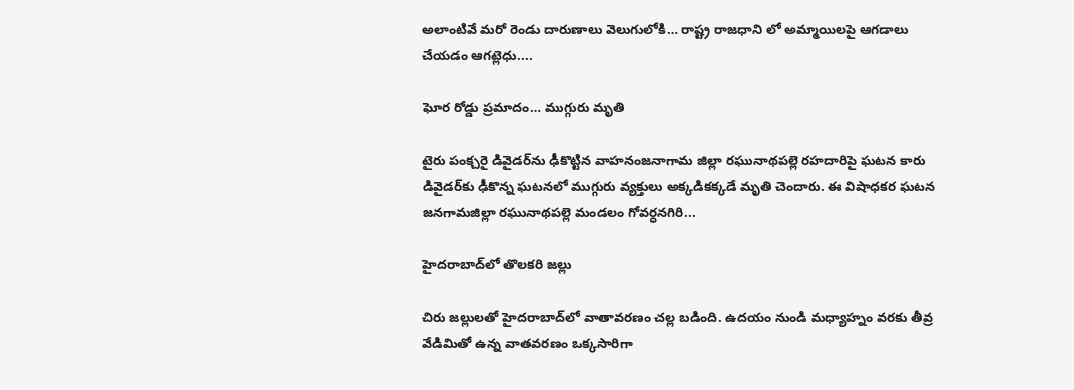అలాంటివే మరో రెండు దారుణాలు వెలుగులోకి… రాష్ట్ర రాజధాని లో అమ్మాయిలపై ఆగడాలు చేయడం ఆగట్లెధు....

ఘోర రోడ్డు ప్రమాదం… ముగ్గురు మృతి

టైరు పంక్చరై డివైడర్‌ను ఢీకొట్టిన వాహనంజనాగామ జిల్లా రఘునాథపల్లె రహదారిపై ఘటన కారు డివైడర్‌కు ఢీకొన్న ఘటనలో ముగ్గురు వ్యక్తులు అక్కడికక్కడే మృతి చెందారు. ఈ విషాధకర ఘటన జనగామజిల్లా రఘునాథపల్లె మండలం గోవర్ధనగిరి...

హైదరాబాద్‌లో తొలకరి జల్లు

చిరు జల్లులతో హైదరాబాద్‌లో వాతావరణం చల్ల బడింది. ఉదయం నుండి మధ్యాహ్నం వరకు తీవ్ర వేడిమితో ఉన్న వాతవరణం ఒక్కసారిగా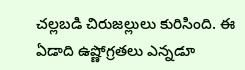చల్లబడి చిరుజల్లులు కురిసింది. ఈ ఏడాది ఉష్ణోగ్రతలు ఎన్నడూ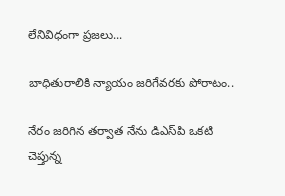లేనివిధంగా ప్రజలు...

బాధితురాలికి న్యాయం జరిగేవరకు పోరాటం..

నేరం జరిగిన తర్వాత నేను డి‌ఎస్‌పి ఒకటి చెప్తున్న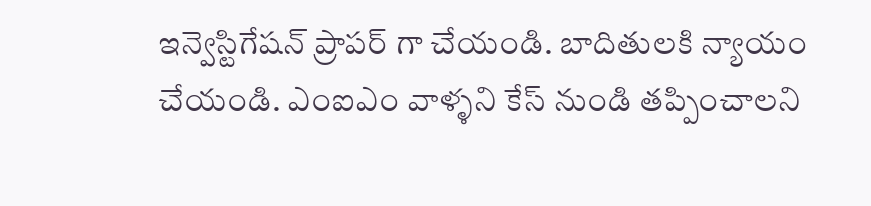ఇన్వెస్టిగేషన్ ప్రాపర్ గా చేయండి. బాదితులకి న్యాయం చేయండి. ఎం‌ఐ‌ఎం వాళ్ళని కేస్ నుండి తప్పించాలని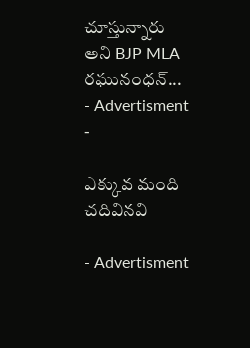చూస్తున్నారు అని BJP MLA రఘునంధన్...
- Advertisment -

ఎక్కువ మంది చదివినవి

- Advertisment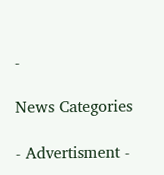-

News Categories

- Advertisment -